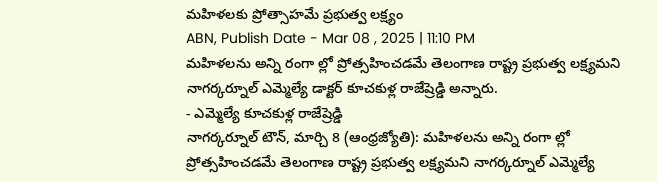మహిళలకు ప్రోత్సాహమే ప్రభుత్వ లక్ష్యం
ABN, Publish Date - Mar 08 , 2025 | 11:10 PM
మహిళలను అన్ని రంగా ల్లో ప్రోత్సహించడమే తెలంగాణ రాష్ట్ర ప్రభుత్వ లక్ష్యమని నాగర్కర్నూల్ ఎమ్మెల్యే డాక్టర్ కూచకుళ్ల రాజేష్రెడ్డి అన్నారు.
- ఎమ్మెల్యే కూచకుళ్ల రాజేష్రెడ్డి
నాగర్కర్నూల్ టౌన్, మార్చి 8 (ఆంధ్రజ్యోతి): మహిళలను అన్ని రంగా ల్లో ప్రోత్సహించడమే తెలంగాణ రాష్ట్ర ప్రభుత్వ లక్ష్యమని నాగర్కర్నూల్ ఎమ్మెల్యే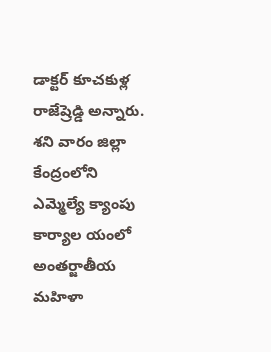డాక్టర్ కూచకుళ్ల రాజేష్రెడ్డి అన్నారు. శని వారం జిల్లా కేంద్రంలోని ఎమ్మెల్యే క్యాంపు కార్యాల యంలో అంతర్జాతీయ మహిళా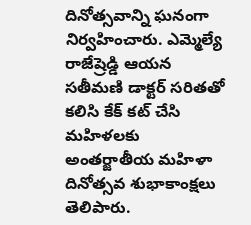దినోత్సవాన్ని ఘనంగా నిర్వహించారు. ఎమ్మెల్యే రాజేష్రెడ్డి ఆయన సతీమణి డాక్టర్ సరితతో కలిసి కేక్ కట్ చేసి మహిళలకు అంతర్జాతీయ మహిళా దినోత్సవ శుభాకాంక్షలు తెలిపారు.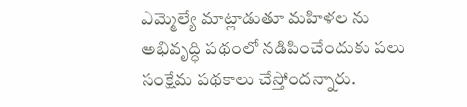ఎమ్మెల్యే మాట్లాడుతూ మహిళల ను అభివృద్ధి పథంలో నడిపించేందుకు పలు సంక్షేమ పథకాలు చేస్తోందన్నారు.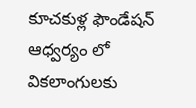కూచకుళ్ల ఫౌండేషన్ ఆధ్వర్యం లో వికలాంగులకు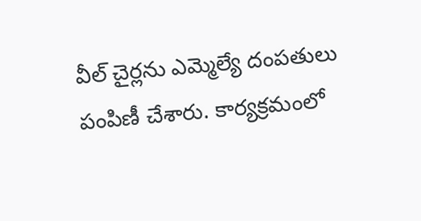వీల్ చైర్లను ఎమ్మెల్యే దంపతులు పంపిణీ చేశారు. కార్యక్రమంలో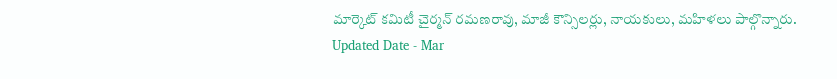మార్కెట్ కమిటీ చైర్మన్ రమణరావు, మాజీ కౌన్సిలర్లు, నాయకులు, మహిళలు పాల్గొన్నారు.
Updated Date - Mar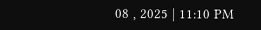08 , 2025 | 11:10 PM